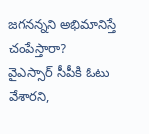జగనన్నని అభిమానిస్తే చంపేస్తారా?
వైఎస్సార్ సీపీకి ఓటు వేశారని,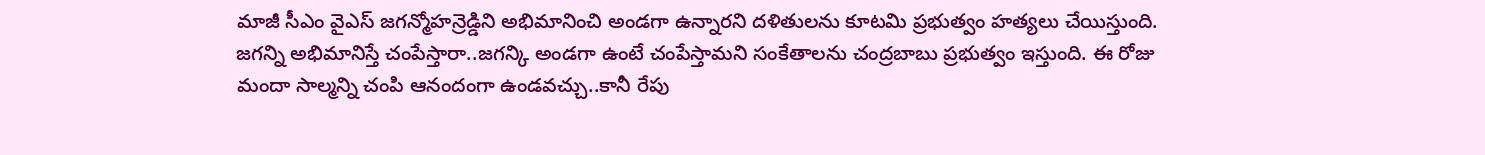మాజీ సీఎం వైఎస్ జగన్మోహన్రెడ్డిని అభిమానించి అండగా ఉన్నారని దళితులను కూటమి ప్రభుత్వం హత్యలు చేయిస్తుంది. జగన్ని అభిమానిస్తే చంపేస్తారా..జగన్కి అండగా ఉంటే చంపేస్తామని సంకేతాలను చంద్రబాబు ప్రభుత్వం ఇస్తుంది. ఈ రోజు మందా సాల్మన్ని చంపి ఆనందంగా ఉండవచ్చు..కానీ రేపు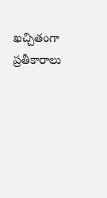ఖచ్చితంగా ప్రతీకారాలు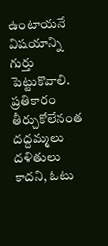ఉంటాయనే విషయాన్ని గుర్తు పెట్టుకొవాలి. ప్రతికారం తీర్చుకోలేనంత దద్దమ్మలు దళితులు కాదని, ఓటు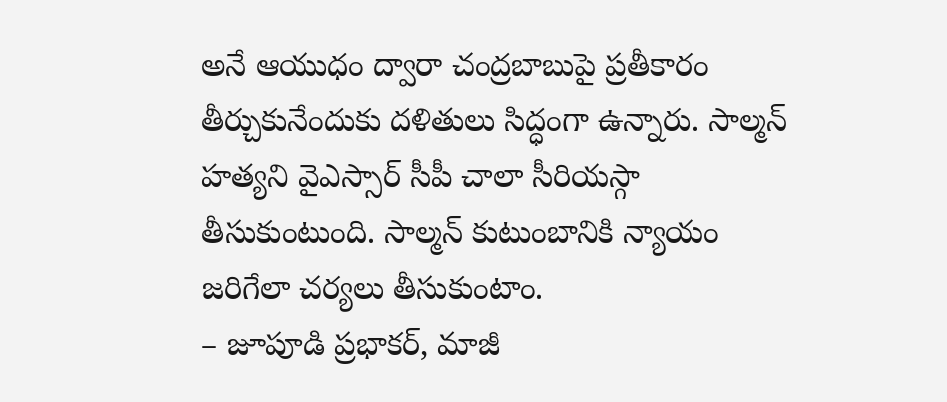అనే ఆయుధం ద్వారా చంద్రబాబుపై ప్రతీకారం తీర్చుకునేందుకు దళితులు సిద్ధంగా ఉన్నారు. సాల్మన్ హత్యని వైఎస్సార్ సీపీ చాలా సీరియస్గా తీసుకుంటుంది. సాల్మన్ కుటుంబానికి న్యాయం జరిగేలా చర్యలు తీసుకుంటాం.
– జూపూడి ప్రభాకర్, మాజీ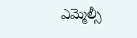ఎమ్మెల్సీ